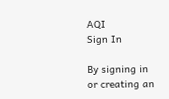AQI
Sign In

By signing in or creating an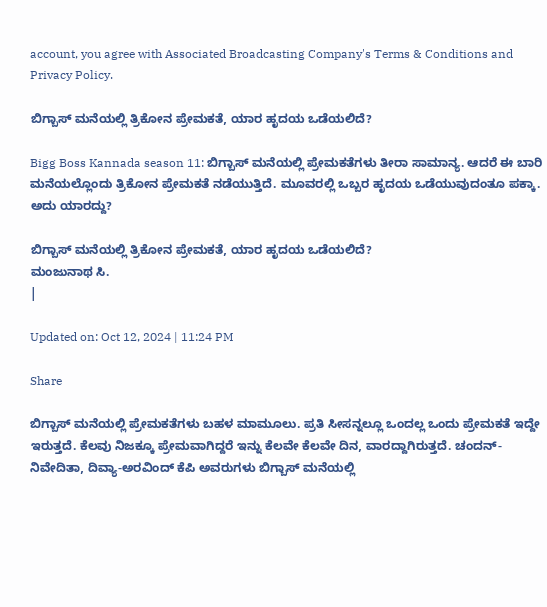account, you agree with Associated Broadcasting Company's Terms & Conditions and Privacy Policy.

ಬಿಗ್ಬಾಸ್ ಮನೆಯಲ್ಲಿ ತ್ರಿಕೋನ ಪ್ರೇಮಕತೆ, ಯಾರ ಹೃದಯ ಒಡೆಯಲಿದೆ?

Bigg Boss Kannada season 11: ಬಿಗ್ಬಾಸ್ ಮನೆಯಲ್ಲಿ ಪ್ರೇಮಕತೆಗಳು ತೀರಾ ಸಾಮಾನ್ಯ. ಆದರೆ ಈ ಬಾರಿ ಮನೆಯಲ್ಲೊಂದು ತ್ರಿಕೋನ ಪ್ರೇಮಕತೆ ನಡೆಯುತ್ತಿದೆ. ಮೂವರಲ್ಲಿ ಒಬ್ಬರ ಹೃದಯ ಒಡೆಯುವುದಂತೂ ಪಕ್ಕಾ. ಅದು ಯಾರದ್ದು?

ಬಿಗ್ಬಾಸ್ ಮನೆಯಲ್ಲಿ ತ್ರಿಕೋನ ಪ್ರೇಮಕತೆ, ಯಾರ ಹೃದಯ ಒಡೆಯಲಿದೆ?
ಮಂಜುನಾಥ ಸಿ.
|

Updated on: Oct 12, 2024 | 11:24 PM

Share

ಬಿಗ್ಬಾಸ್ ಮನೆಯಲ್ಲಿ ಪ್ರೇಮಕತೆಗಳು ಬಹಳ ಮಾಮೂಲು. ಪ್ರತಿ ಸೀಸನ್ನಲ್ಲೂ ಒಂದಲ್ಲ ಒಂದು ಪ್ರೇಮಕತೆ ಇದ್ದೇ ಇರುತ್ತದೆ. ಕೆಲವು ನಿಜಕ್ಕೂ ಪ್ರೇಮವಾಗಿದ್ದರೆ ಇನ್ನು ಕೆಲವೇ ಕೆಲವೇ ದಿನ, ವಾರದ್ದಾಗಿರುತ್ತದೆ. ಚಂದನ್-ನಿವೇದಿತಾ, ದಿವ್ಯಾ-ಅರವಿಂದ್ ಕೆಪಿ ಅವರುಗಳು ಬಿಗ್ಬಾಸ್ ಮನೆಯಲ್ಲಿ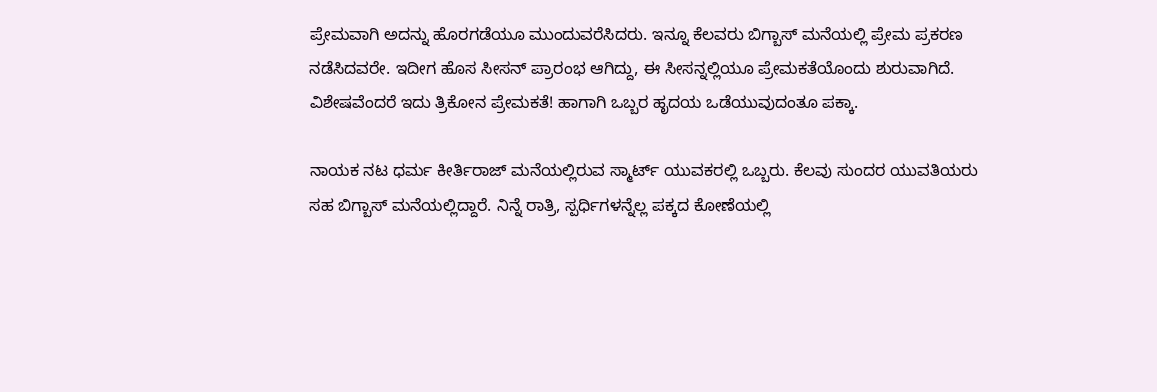ಪ್ರೇಮವಾಗಿ ಅದನ್ನು ಹೊರಗಡೆಯೂ ಮುಂದುವರೆಸಿದರು. ಇನ್ನೂ ಕೆಲವರು ಬಿಗ್ಬಾಸ್ ಮನೆಯಲ್ಲಿ ಪ್ರೇಮ ಪ್ರಕರಣ ನಡೆಸಿದವರೇ. ಇದೀಗ ಹೊಸ ಸೀಸನ್ ಪ್ರಾರಂಭ ಆಗಿದ್ದು, ಈ ಸೀಸನ್ನಲ್ಲಿಯೂ ಪ್ರೇಮಕತೆಯೊಂದು ಶುರುವಾಗಿದೆ. ವಿಶೇಷವೆಂದರೆ ಇದು ತ್ರಿಕೋನ ಪ್ರೇಮಕತೆ! ಹಾಗಾಗಿ ಒಬ್ಬರ ಹೃದಯ ಒಡೆಯುವುದಂತೂ ಪಕ್ಕಾ.

ನಾಯಕ ನಟ ಧರ್ಮ ಕೀರ್ತಿರಾಜ್ ಮನೆಯಲ್ಲಿರುವ ಸ್ಮಾರ್ಟ್ ಯುವಕರಲ್ಲಿ ಒಬ್ಬರು. ಕೆಲವು ಸುಂದರ ಯುವತಿಯರು ಸಹ ಬಿಗ್ಬಾಸ್ ಮನೆಯಲ್ಲಿದ್ದಾರೆ. ನಿನ್ನೆ ರಾತ್ರಿ, ಸ್ಪರ್ಧಿಗಳನ್ನೆಲ್ಲ ಪಕ್ಕದ ಕೋಣೆಯಲ್ಲಿ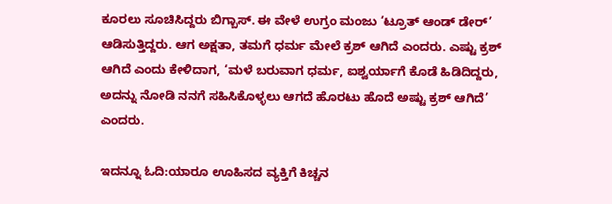ಕೂರಲು ಸೂಚಿಸಿದ್ದರು ಬಿಗ್ಬಾಸ್. ಈ ವೇಳೆ ಉಗ್ರಂ ಮಂಜು ‘ಟ್ರೂತ್ ಆಂಡ್ ಡೇರ್’ ಆಡಿಸುತ್ತಿದ್ದರು. ಆಗ ಅಕ್ಷತಾ, ತಮಗೆ ಧರ್ಮ ಮೇಲೆ ಕ್ರಶ್ ಆಗಿದೆ ಎಂದರು. ಎಷ್ಟು ಕ್ರಶ್ ಆಗಿದೆ ಎಂದು ಕೇಳಿದಾಗ, ‘ಮಳೆ ಬರುವಾಗ ಧರ್ಮ, ಐಶ್ವರ್ಯಾಗೆ ಕೊಡೆ ಹಿಡಿದಿದ್ದರು, ಅದನ್ನು ನೋಡಿ ನನಗೆ ಸಹಿಸಿಕೊಳ್ಳಲು ಆಗದೆ ಹೊರಟು ಹೊದೆ ಅಷ್ಟು ಕ್ರಶ್ ಆಗಿದೆ’ ಎಂದರು.

ಇದನ್ನೂ ಓದಿ:ಯಾರೂ ಊಹಿಸದ ವ್ಯಕ್ತಿಗೆ ಕಿಚ್ಚನ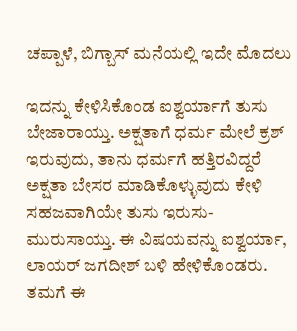ಚಪ್ಪಾಳೆ, ಬಿಗ್ಬಾಸ್ ಮನೆಯಲ್ಲಿ ಇದೇ ಮೊದಲು

ಇದನ್ನು ಕೇಳಿಸಿಕೊಂಡ ಐಶ್ವರ್ಯಾಗೆ ತುಸು ಬೇಜಾರಾಯ್ತು. ಅಕ್ಷತಾಗೆ ಧರ್ಮ ಮೇಲೆ ಕ್ರಶ್ ಇರುವುದು, ತಾನು ಧರ್ಮಗೆ ಹತ್ತಿರವಿದ್ದರೆ ಅಕ್ಷತಾ ಬೇಸರ ಮಾಡಿಕೊಳ್ಳುವುದು ಕೇಳಿ ಸಹಜವಾಗಿಯೇ ತುಸು ಇರುಸು-ಮುರುಸಾಯ್ತು. ಈ ವಿಷಯವನ್ನು ಐಶ್ವರ್ಯಾ, ಲಾಯರ್ ಜಗದೀಶ್ ಬಳಿ ಹೇಳಿಕೊಂಡರು. ತಮಗೆ ಈ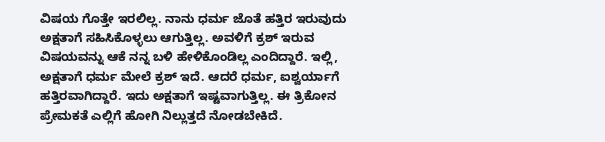ವಿಷಯ ಗೊತ್ತೇ ಇರಲಿಲ್ಲ. ನಾನು ಧರ್ಮ ಜೊತೆ ಹತ್ತಿರ ಇರುವುದು ಅಕ್ಷತಾಗೆ ಸಹಿಸಿಕೊಳ್ಳಲು ಆಗುತ್ತಿಲ್ಲ. ಅವಳಿಗೆ ಕ್ರಶ್ ಇರುವ ವಿಷಯವನ್ನು ಆಕೆ ನನ್ನ ಬಳಿ ಹೇಳಿಕೊಂಡಿಲ್ಲ ಎಂದಿದ್ದಾರೆ. ಇಲ್ಲಿ, ಅಕ್ಷತಾಗೆ ಧರ್ಮ ಮೇಲೆ ಕ್ರಶ್ ಇದೆ. ಆದರೆ ಧರ್ಮ, ಐಶ್ವರ್ಯಾಗೆ ಹತ್ತಿರವಾಗಿದ್ದಾರೆ. ಇದು ಅಕ್ಷತಾಗೆ ಇಷ್ಟವಾಗುತ್ತಿಲ್ಲ. ಈ ತ್ರಿಕೋನ ಪ್ರೇಮಕತೆ ಎಲ್ಲಿಗೆ ಹೋಗಿ ನಿಲ್ಲುತ್ತದೆ ನೋಡಬೇಕಿದೆ.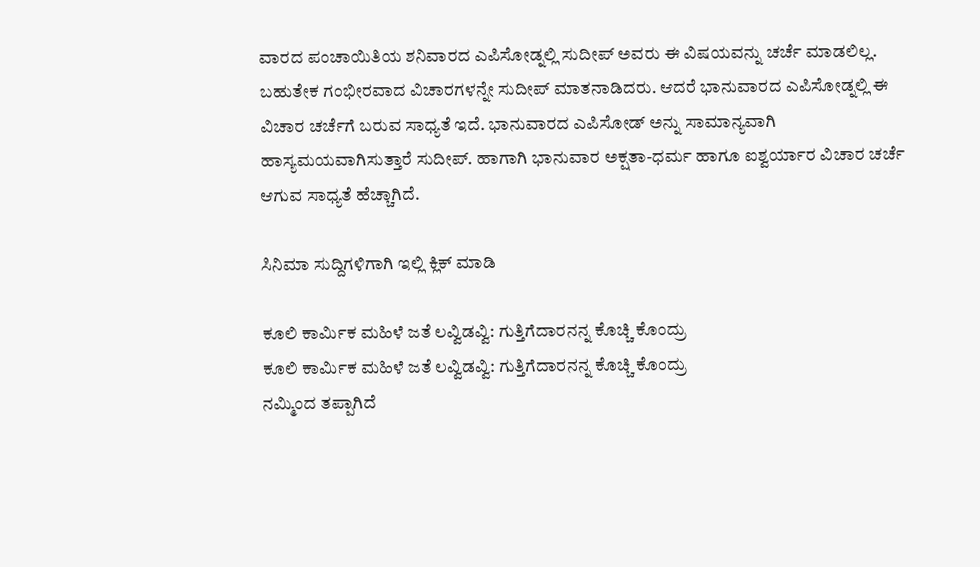ವಾರದ ಪಂಚಾಯಿತಿಯ ಶನಿವಾರದ ಎಪಿಸೋಡ್ನಲ್ಲಿ ಸುದೀಪ್ ಅವರು ಈ ವಿಷಯವನ್ನು ಚರ್ಚೆ ಮಾಡಲಿಲ್ಲ. ಬಹುತೇಕ ಗಂಭೀರವಾದ ವಿಚಾರಗಳನ್ನೇ ಸುದೀಪ್ ಮಾತನಾಡಿದರು. ಆದರೆ ಭಾನುವಾರದ ಎಪಿಸೋಡ್ನಲ್ಲಿ ಈ ವಿಚಾರ ಚರ್ಚೆಗೆ ಬರುವ ಸಾಧ್ಯತೆ ಇದೆ. ಭಾನುವಾರದ ಎಪಿಸೋಡ್ ಅನ್ನು ಸಾಮಾನ್ಯವಾಗಿ ಹಾಸ್ಯಮಯವಾಗಿಸುತ್ತಾರೆ ಸುದೀಪ್. ಹಾಗಾಗಿ ಭಾನುವಾರ ಅಕ್ಷತಾ-ಧರ್ಮ ಹಾಗೂ ಐಶ್ವರ್ಯಾರ ವಿಚಾರ ಚರ್ಚೆ ಆಗುವ ಸಾಧ್ಯತೆ ಹೆಚ್ಚಾಗಿದೆ.

ಸಿನಿಮಾ ಸುದ್ದಿಗಳಿಗಾಗಿ ಇಲ್ಲಿ ಕ್ಲಿಕ್ ಮಾಡಿ

ಕೂಲಿ ಕಾರ್ಮಿಕ ಮಹಿಳೆ ಜತೆ ಲವ್ವಿಡವ್ವಿ: ಗುತ್ತಿಗೆದಾರನನ್ನ ಕೊಚ್ಚಿ ಕೊಂದ್ರು
ಕೂಲಿ ಕಾರ್ಮಿಕ ಮಹಿಳೆ ಜತೆ ಲವ್ವಿಡವ್ವಿ: ಗುತ್ತಿಗೆದಾರನನ್ನ ಕೊಚ್ಚಿ ಕೊಂದ್ರು
ನಮ್ಮಿಂದ ತಪ್ಪಾಗಿದೆ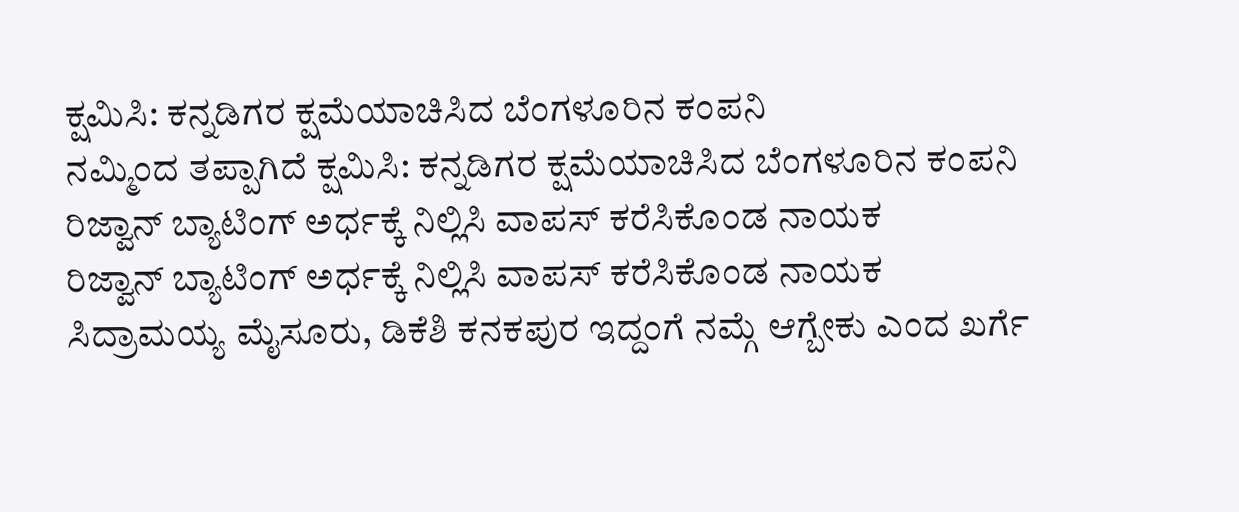ಕ್ಷಮಿಸಿ: ಕನ್ನಡಿಗರ ಕ್ಷಮೆಯಾಚಿಸಿದ ಬೆಂಗಳೂರಿನ ಕಂಪನಿ
ನಮ್ಮಿಂದ ತಪ್ಪಾಗಿದೆ ಕ್ಷಮಿಸಿ: ಕನ್ನಡಿಗರ ಕ್ಷಮೆಯಾಚಿಸಿದ ಬೆಂಗಳೂರಿನ ಕಂಪನಿ
ರಿಜ್ವಾನ್ ಬ್ಯಾಟಿಂಗ್‌ ಅರ್ಧಕ್ಕೆ ನಿಲ್ಲಿಸಿ ವಾಪಸ್ ಕರೆಸಿಕೊಂಡ ನಾಯಕ
ರಿಜ್ವಾನ್ ಬ್ಯಾಟಿಂಗ್‌ ಅರ್ಧಕ್ಕೆ ನಿಲ್ಲಿಸಿ ವಾಪಸ್ ಕರೆಸಿಕೊಂಡ ನಾಯಕ
ಸಿದ್ರಾಮಯ್ಯ ಮೈಸೂರು, ಡಿಕೆಶಿ ಕನಕಪುರ ಇದ್ದಂಗೆ ನಮ್ಗೆ ಆಗ್ಬೇಕು ಎಂದ ಖರ್ಗೆ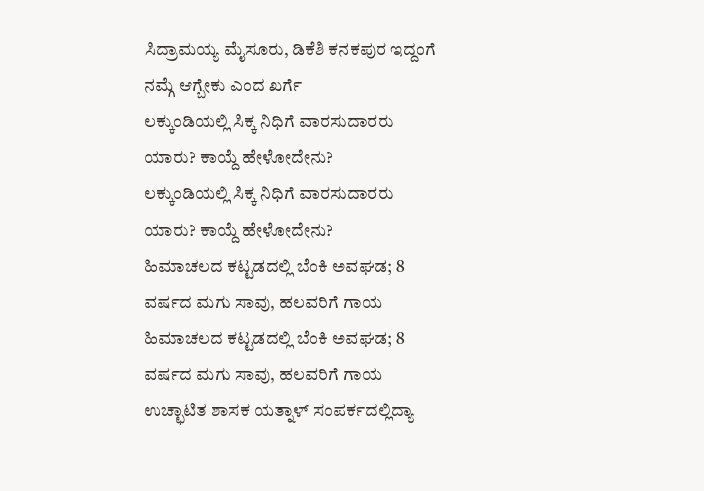ಸಿದ್ರಾಮಯ್ಯ ಮೈಸೂರು, ಡಿಕೆಶಿ ಕನಕಪುರ ಇದ್ದಂಗೆ ನಮ್ಗೆ ಆಗ್ಬೇಕು ಎಂದ ಖರ್ಗೆ
ಲಕ್ಕುಂಡಿಯಲ್ಲಿ ಸಿಕ್ಕ ನಿಧಿಗೆ ವಾರಸುದಾರರು ಯಾರು? ಕಾಯ್ದೆ ಹೇಳೋದೇನು?
ಲಕ್ಕುಂಡಿಯಲ್ಲಿ ಸಿಕ್ಕ ನಿಧಿಗೆ ವಾರಸುದಾರರು ಯಾರು? ಕಾಯ್ದೆ ಹೇಳೋದೇನು?
ಹಿಮಾಚಲದ ಕಟ್ಟಡದಲ್ಲಿ ಬೆಂಕಿ ಅವಘಡ; 8 ವರ್ಷದ ಮಗು ಸಾವು, ಹಲವರಿಗೆ ಗಾಯ
ಹಿಮಾಚಲದ ಕಟ್ಟಡದಲ್ಲಿ ಬೆಂಕಿ ಅವಘಡ; 8 ವರ್ಷದ ಮಗು ಸಾವು, ಹಲವರಿಗೆ ಗಾಯ
ಉಚ್ಛಾಟಿತ ಶಾಸಕ ಯತ್ನಾಳ್ ಸಂಪರ್ಕದಲ್ಲಿದ್ಯಾ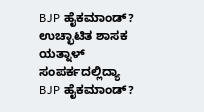BJP ಹೈಕಮಾಂಡ್?
ಉಚ್ಛಾಟಿತ ಶಾಸಕ ಯತ್ನಾಳ್ ಸಂಪರ್ಕದಲ್ಲಿದ್ಯಾ BJP ಹೈಕಮಾಂಡ್?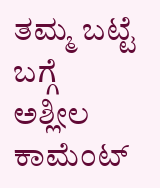ತಮ್ಮ ಬಟ್ಟೆ ಬಗ್ಗೆ ಅಶ್ಲೀಲ ಕಾಮೆಂಟ್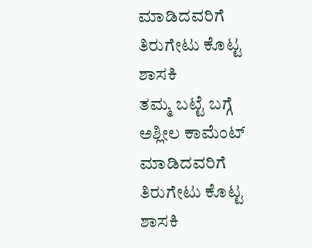ಮಾಡಿದವರಿಗೆ ತಿರುಗೇಟು ಕೊಟ್ಟ ಶಾಸಕಿ
ತಮ್ಮ ಬಟ್ಟೆ ಬಗ್ಗೆ ಅಶ್ಲೀಲ ಕಾಮೆಂಟ್ ಮಾಡಿದವರಿಗೆ ತಿರುಗೇಟು ಕೊಟ್ಟ ಶಾಸಕಿ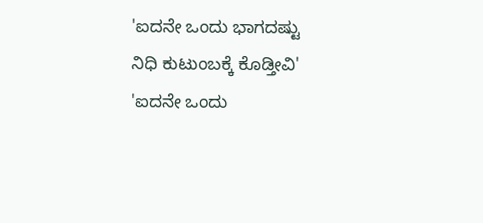'ಐದನೇ ಒಂದು ಭಾಗದಷ್ಟು ನಿಧಿ ಕುಟುಂಬಕ್ಕೆ ಕೊಡ್ತೀವಿ'
'ಐದನೇ ಒಂದು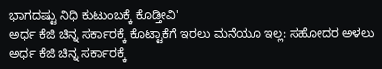ಭಾಗದಷ್ಟು ನಿಧಿ ಕುಟುಂಬಕ್ಕೆ ಕೊಡ್ತೀವಿ'
ಅರ್ಧ ಕೆಜಿ ಚಿನ್ನ ಸರ್ಕಾರಕ್ಕೆ ಕೊಟ್ಟಾಕೆಗೆ ಇರಲು ಮನೆಯೂ ಇಲ್ಲ: ಸಹೋದರ ಅಳಲು
ಅರ್ಧ ಕೆಜಿ ಚಿನ್ನ ಸರ್ಕಾರಕ್ಕೆ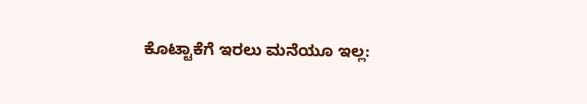ಕೊಟ್ಟಾಕೆಗೆ ಇರಲು ಮನೆಯೂ ಇಲ್ಲ: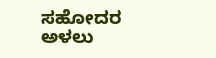ಸಹೋದರ ಅಳಲು